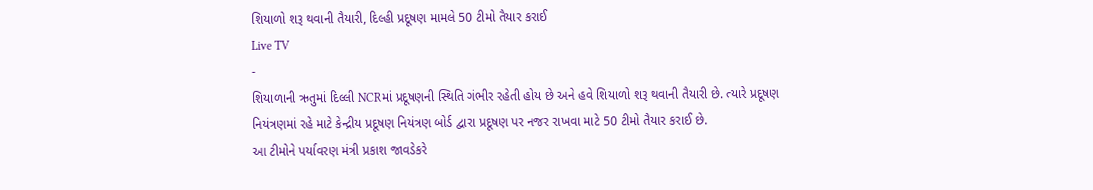શિયાળો શરૂ થવાની તૈયારી, દિલ્હી પ્રદૂષણ મામલે 50 ટીમો તૈયાર કરાઈ
Live TV
-
શિયાળાની ઋતુમાં દિલ્લી NCRમાં પ્રદૂષણની સ્થિતિ ગંભીર રહેતી હોય છે અને હવે શિયાળો શરૂ થવાની તૈયારી છે. ત્યારે પ્રદૂષણ નિયંત્રણમાં રહે માટે કેન્દ્રીય પ્રદૂષણ નિયંત્રણ બોર્ડ દ્વારા પ્રદૂષણ પર નજર રાખવા માટે 50 ટીમો તૈયાર કરાઈ છે.
આ ટીમોને પર્યાવરણ મંત્રી પ્રકાશ જાવડેકરે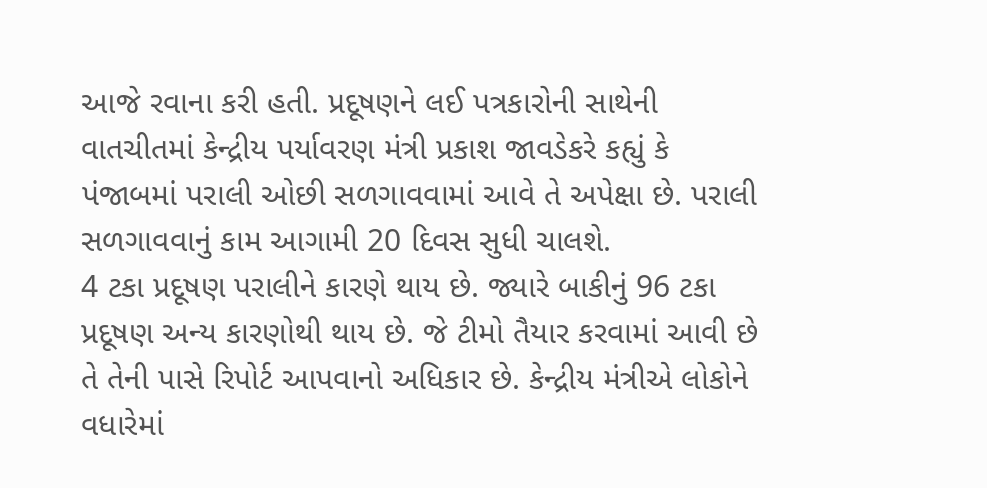આજે રવાના કરી હતી. પ્રદૂષણને લઈ પત્રકારોની સાથેની વાતચીતમાં કેન્દ્રીય પર્યાવરણ મંત્રી પ્રકાશ જાવડેકરે કહ્યું કે પંજાબમાં પરાલી ઓછી સળગાવવામાં આવે તે અપેક્ષા છે. પરાલી સળગાવવાનું કામ આગામી 20 દિવસ સુધી ચાલશે.
4 ટકા પ્રદૂષણ પરાલીને કારણે થાય છે. જ્યારે બાકીનું 96 ટકા પ્રદૂષણ અન્ય કારણોથી થાય છે. જે ટીમો તૈયાર કરવામાં આવી છે તે તેની પાસે રિપોર્ટ આપવાનો અધિકાર છે. કેન્દ્રીય મંત્રીએ લોકોને વધારેમાં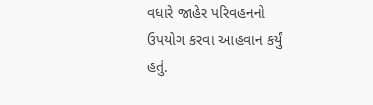વધારે જાહેર પરિવહનનો ઉપયોગ કરવા આહવાન કર્યું હતું.